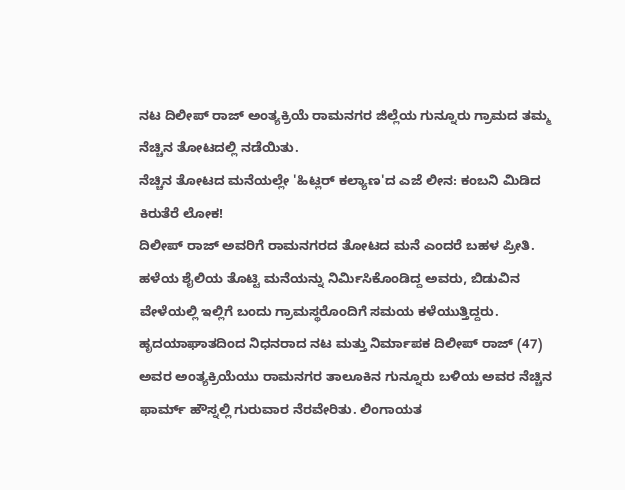ನಟ ದಿಲೀಪ್ ರಾಜ್ ಅಂತ್ಯಕ್ರಿಯೆ ರಾಮನಗರ ಜಿಲ್ಲೆಯ ಗುನ್ನೂರು ಗ್ರಾಮದ ತಮ್ಮ ನೆಚ್ಚಿನ ತೋಟದಲ್ಲಿ ನಡೆಯಿತು.
ನೆಚ್ಚಿನ ತೋಟದ ಮನೆಯಲ್ಲೇ 'ಹಿಟ್ಲರ್ ಕಲ್ಯಾಣ'ದ ಎಜೆ ಲೀನ: ಕಂಬನಿ ಮಿಡಿದ ಕಿರುತೆರೆ ಲೋಕ!
ದಿಲೀಪ್ ರಾಜ್ ಅವರಿಗೆ ರಾಮನಗರದ ತೋಟದ ಮನೆ ಎಂದರೆ ಬಹಳ ಪ್ರೀತಿ. ಹಳೆಯ ಶೈಲಿಯ ತೊಟ್ಟಿ ಮನೆಯನ್ನು ನಿರ್ಮಿಸಿಕೊಂಡಿದ್ದ ಅವರು, ಬಿಡುವಿನ ವೇಳೆಯಲ್ಲಿ ಇಲ್ಲಿಗೆ ಬಂದು ಗ್ರಾಮಸ್ಥರೊಂದಿಗೆ ಸಮಯ ಕಳೆಯುತ್ತಿದ್ದರು.
ಹೃದಯಾಘಾತದಿಂದ ನಿಧನರಾದ ನಟ ಮತ್ತು ನಿರ್ಮಾಪಕ ದಿಲೀಪ್ ರಾಜ್ (47) ಅವರ ಅಂತ್ಯಕ್ರಿಯೆಯು ರಾಮನಗರ ತಾಲೂಕಿನ ಗುನ್ನೂರು ಬಳಿಯ ಅವರ ನೆಚ್ಚಿನ ಫಾರ್ಮ್ ಹೌಸ್ನಲ್ಲಿ ಗುರುವಾರ ನೆರವೇರಿತು. ಲಿಂಗಾಯತ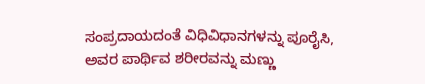ಸಂಪ್ರದಾಯದಂತೆ ವಿಧಿವಿಧಾನಗಳನ್ನು ಪೂರೈಸಿ, ಅವರ ಪಾರ್ಥಿವ ಶರೀರವನ್ನು ಮಣ್ಣು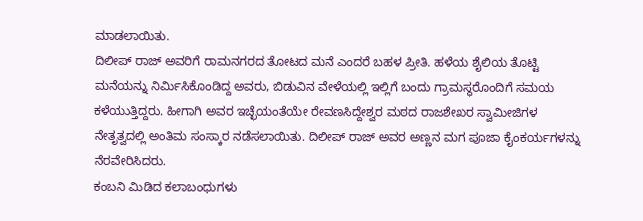ಮಾಡಲಾಯಿತು.
ದಿಲೀಪ್ ರಾಜ್ ಅವರಿಗೆ ರಾಮನಗರದ ತೋಟದ ಮನೆ ಎಂದರೆ ಬಹಳ ಪ್ರೀತಿ. ಹಳೆಯ ಶೈಲಿಯ ತೊಟ್ಟಿ ಮನೆಯನ್ನು ನಿರ್ಮಿಸಿಕೊಂಡಿದ್ದ ಅವರು, ಬಿಡುವಿನ ವೇಳೆಯಲ್ಲಿ ಇಲ್ಲಿಗೆ ಬಂದು ಗ್ರಾಮಸ್ಥರೊಂದಿಗೆ ಸಮಯ ಕಳೆಯುತ್ತಿದ್ದರು. ಹೀಗಾಗಿ ಅವರ ಇಚ್ಛೆಯಂತೆಯೇ ರೇವಣಸಿದ್ದೇಶ್ವರ ಮಠದ ರಾಜಶೇಖರ ಸ್ವಾಮೀಜಿಗಳ ನೇತೃತ್ವದಲ್ಲಿ ಅಂತಿಮ ಸಂಸ್ಕಾರ ನಡೆಸಲಾಯಿತು. ದಿಲೀಪ್ ರಾಜ್ ಅವರ ಅಣ್ಣನ ಮಗ ಪೂಜಾ ಕೈಂಕರ್ಯಗಳನ್ನು ನೆರವೇರಿಸಿದರು.
ಕಂಬನಿ ಮಿಡಿದ ಕಲಾಬಂಧುಗಳು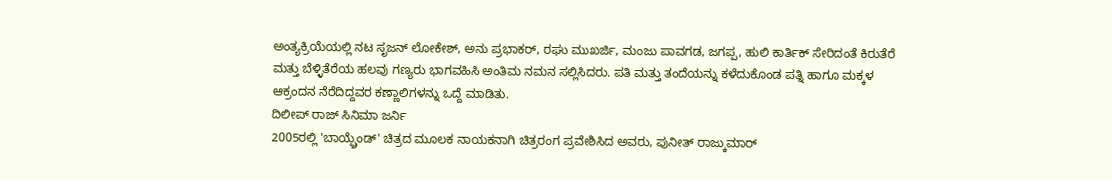ಅಂತ್ಯಕ್ರಿಯೆಯಲ್ಲಿ ನಟ ಸೃಜನ್ ಲೋಕೇಶ್, ಅನು ಪ್ರಭಾಕರ್, ರಘು ಮುಖರ್ಜಿ, ಮಂಜು ಪಾವಗಡ, ಜಗಪ್ಪ, ಹುಲಿ ಕಾರ್ತಿಕ್ ಸೇರಿದಂತೆ ಕಿರುತೆರೆ ಮತ್ತು ಬೆಳ್ಳಿತೆರೆಯ ಹಲವು ಗಣ್ಯರು ಭಾಗವಹಿಸಿ ಅಂತಿಮ ನಮನ ಸಲ್ಲಿಸಿದರು. ಪತಿ ಮತ್ತು ತಂದೆಯನ್ನು ಕಳೆದುಕೊಂಡ ಪತ್ನಿ ಹಾಗೂ ಮಕ್ಕಳ ಆಕ್ರಂದನ ನೆರೆದಿದ್ದವರ ಕಣ್ಣಾಲಿಗಳನ್ನು ಒದ್ದೆ ಮಾಡಿತು.
ದಿಲೀಪ್ ರಾಜ್ ಸಿನಿಮಾ ಜರ್ನಿ
2005ರಲ್ಲಿ 'ಬಾಯ್ಫ್ರೆಂಡ್' ಚಿತ್ರದ ಮೂಲಕ ನಾಯಕನಾಗಿ ಚಿತ್ರರಂಗ ಪ್ರವೇಶಿಸಿದ ಅವರು, ಪುನೀತ್ ರಾಜ್ಕುಮಾರ್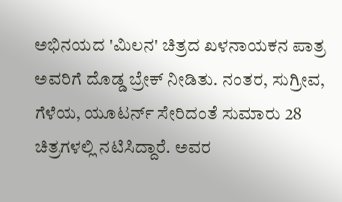ಅಭಿನಯದ 'ಮಿಲನ' ಚಿತ್ರದ ಖಳನಾಯಕನ ಪಾತ್ರ ಅವರಿಗೆ ದೊಡ್ಡ ಬ್ರೇಕ್ ನೀಡಿತು. ನಂತರ, ಸುಗ್ರೀವ, ಗೆಳೆಯ, ಯೂಟರ್ನ್ ಸೇರಿದಂತೆ ಸುಮಾರು 28 ಚಿತ್ರಗಳಲ್ಲಿ ನಟಿಸಿದ್ದಾರೆ. ಅವರ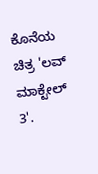ಕೊನೆಯ ಚಿತ್ರ 'ಲವ್ ಮಾಕ್ಟೇಲ್ 3'.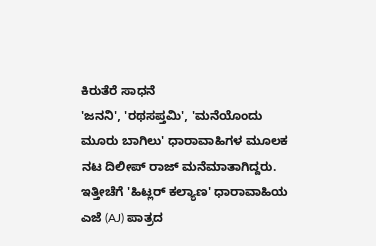ಕಿರುತೆರೆ ಸಾಧನೆ
'ಜನನಿ', 'ರಥಸಪ್ತಮಿ', 'ಮನೆಯೊಂದು ಮೂರು ಬಾಗಿಲು' ಧಾರಾವಾಹಿಗಳ ಮೂಲಕ ನಟ ದಿಲೀಪ್ ರಾಜ್ ಮನೆಮಾತಾಗಿದ್ದರು. ಇತ್ತೀಚೆಗೆ 'ಹಿಟ್ಲರ್ ಕಲ್ಯಾಣ' ಧಾರಾವಾಹಿಯ ಎಜೆ (AJ) ಪಾತ್ರದ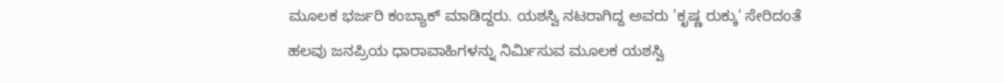ಮೂಲಕ ಭರ್ಜರಿ ಕಂಬ್ಯಾಕ್ ಮಾಡಿದ್ದರು. ಯಶಸ್ವಿ ನಟರಾಗಿದ್ದ ಅವರು 'ಕೃಷ್ಣ ರುಕ್ಕು' ಸೇರಿದಂತೆ ಹಲವು ಜನಪ್ರಿಯ ಧಾರಾವಾಹಿಗಳನ್ನು ನಿರ್ಮಿಸುವ ಮೂಲಕ ಯಶಸ್ವಿ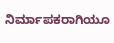ನಿರ್ಮಾಪಕರಾಗಿಯೂ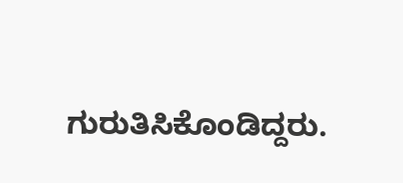ಗುರುತಿಸಿಕೊಂಡಿದ್ದರು.